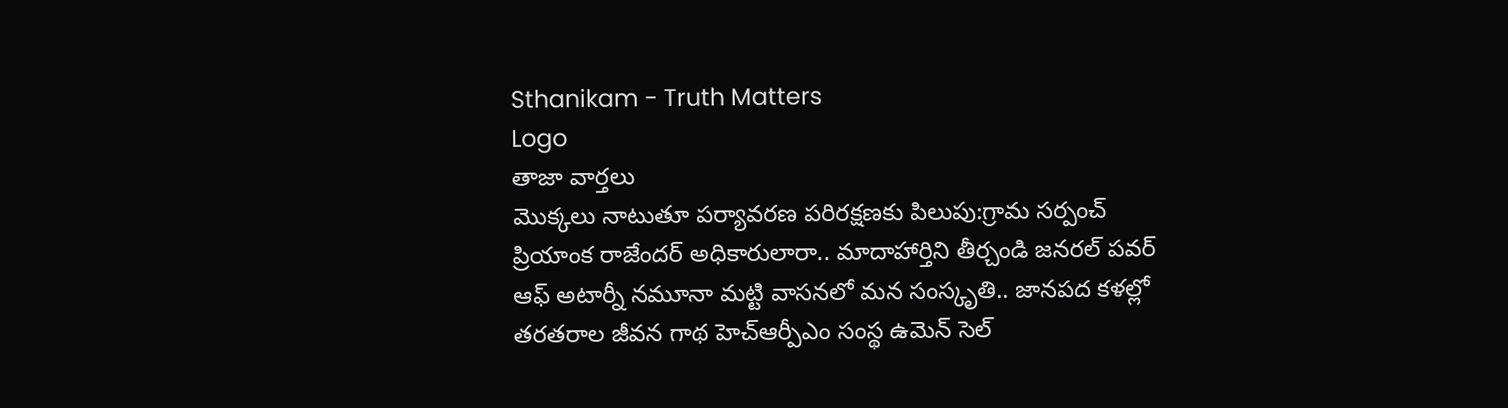Sthanikam - Truth Matters
Logo
తాజా వార్తలు
మొక్కలు నాటుతూ పర్యావరణ పరిరక్షణకు పిలుపు:గ్రామ సర్పంచ్ ప్రియాంక రాజేందర్ అధికారులారా.. మాదాహార్తిని తీర్చండి జనరల్ పవర్ ఆఫ్ అటార్నీ నమూనా మట్టి వాసనలో మన సంస్కృతి.. జానపద కళల్లో తరతరాల జీవన గాథ హెచ్ఆర్పీఎం సంస్థ ఉమెన్ సెల్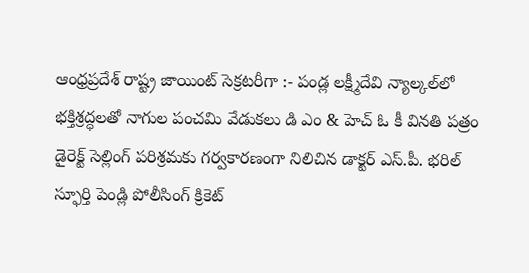ఆంధ్రప్రదేశ్ రాష్ట్ర జాయింట్ సెక్రటరీగా :- పండ్ల లక్ష్మీదేవి న్యాల్కల్‌లో భక్తిశ్రద్ధలతో నాగుల పంచమి వేడుకలు డి ఎం & హెచ్ ఓ కీ వినతి పత్రం డైరెక్ట్ సెల్లింగ్ పరిశ్రమకు గర్వకారణంగా నిలిచిన డాక్టర్ ఎస్.పీ. భరిల్ స్ఫూర్తి పెండ్లి పోలీసింగ్ క్రికెట్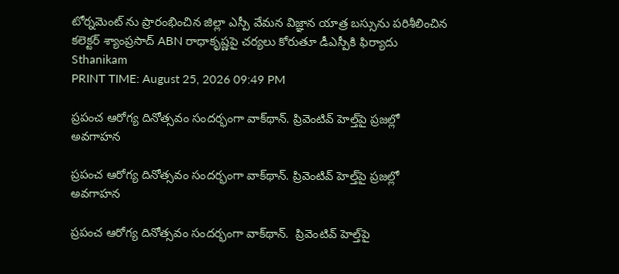టోర్నమెంట్ ను ప్రారంభించిన జిల్లా ఎస్పీ వేమన విజ్ఞాన యాత్ర బస్సును పరిశీలించిన కలెక్టర్ శ్యాంప్రసాద్ ABN రాధాకృష్ణపై చర్యలు కోరుతూ డీఎస్పీకి ఫిర్యాదు
Sthanikam
PRINT TIME: August 25, 2026 09:49 PM

ప్రపంచ ఆరోగ్య దినోత్సవం సందర్భంగా వాక్‌థాన్. ప్రివెంటివ్ హెల్త్‌పై ప్రజల్లో అవగాహన

ప్రపంచ ఆరోగ్య దినోత్సవం సందర్భంగా వాక్‌థాన్. ప్రివెంటివ్ హెల్త్‌పై ప్రజల్లో అవగాహన

ప్రపంచ ఆరోగ్య దినోత్సవం సందర్భంగా వాక్‌థాన్.  ప్రివెంటివ్ హెల్త్‌పై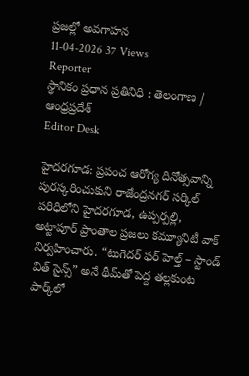ప్రజల్లో అవగాహన
11-04-2026 37 Views
Reporter
స్థానికం ప్రధాన ప్రతినిధి : తెలంగాణ / ఆంధ్రప్రదేశ్
Editor Desk

హైదరగూడ: ప్రపంచ ఆరోగ్య దినోత్సవాన్ని పురస్కరించుకుని రాజేంద్రనగర్ సర్కిల్ పరిధిలోని హైదరగూడ, ఉప్పర్పల్లి, అట్టాపూర్ ప్రాంతాల ప్రజలు కమ్యూనిటీ వాక్ నిర్వహించారు. “టుగెదర్ ఫర్ హెల్త్ – స్టాండ్ విత్ సైన్స్” అనే థీమ్‌తో పెద్ద తల్లకుంట పార్క్‌లో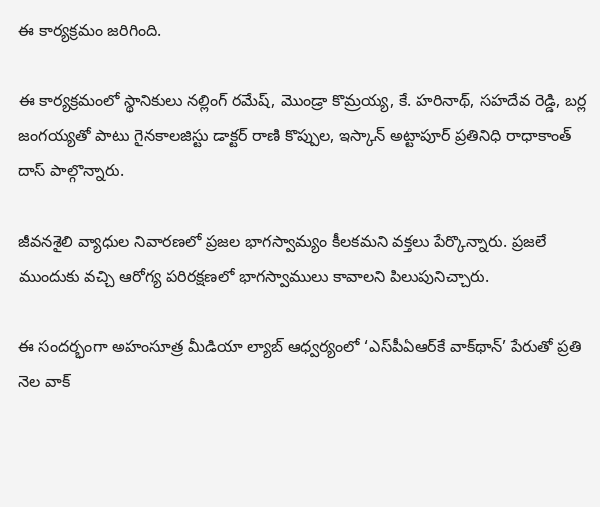ఈ కార్యక్రమం జరిగింది.

ఈ కార్యక్రమంలో స్థానికులు నల్లింగ్ రమేష్, మొండ్రా కొమ్రయ్య, కే. హరినాథ్, సహదేవ రెడ్డి, బర్ల జంగయ్యతో పాటు గైనకాలజిస్టు డాక్టర్ రాణి కొప్పుల, ఇస్కాన్ అట్టాపూర్ ప్రతినిధి రాధాకాంత్ దాస్ పాల్గొన్నారు.

జీవనశైలి వ్యాధుల నివారణలో ప్రజల భాగస్వామ్యం కీలకమని వక్తలు పేర్కొన్నారు. ప్రజలే ముందుకు వచ్చి ఆరోగ్య పరిరక్షణలో భాగస్వాములు కావాలని పిలుపునిచ్చారు.

ఈ సందర్భంగా అహంసూత్ర మీడియా ల్యాబ్ ఆధ్వర్యంలో ‘ఎస్‌పీఏఆర్‌కే వాక్‌థాన్’ పేరుతో ప్రతి నెల వాక్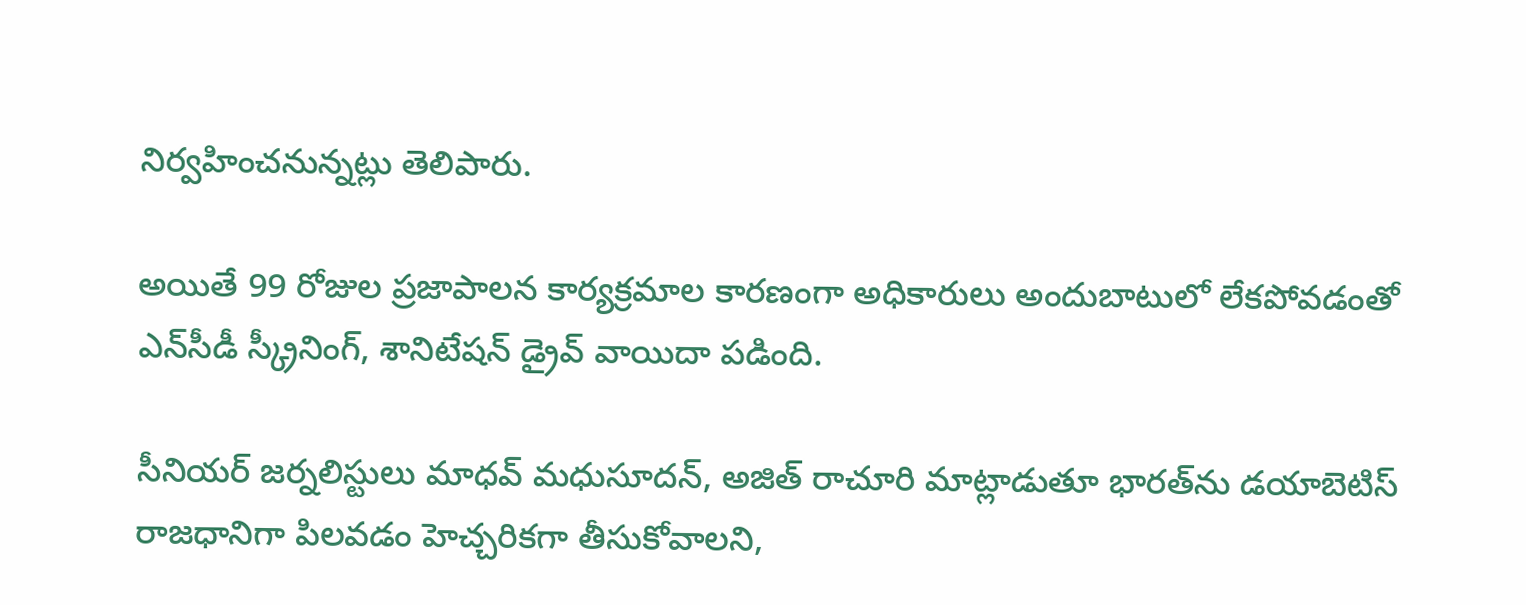నిర్వహించనున్నట్లు తెలిపారు.

అయితే 99 రోజుల ప్రజాపాలన కార్యక్రమాల కారణంగా అధికారులు అందుబాటులో లేకపోవడంతో ఎన్‌సీడీ స్క్రీనింగ్, శానిటేషన్ డ్రైవ్ వాయిదా పడింది.

సీనియర్ జర్నలిస్టులు మాధవ్ మధుసూదన్, అజిత్ రాచూరి మాట్లాడుతూ భారత్‌ను డయాబెటిస్ రాజధానిగా పిలవడం హెచ్చరికగా తీసుకోవాలని,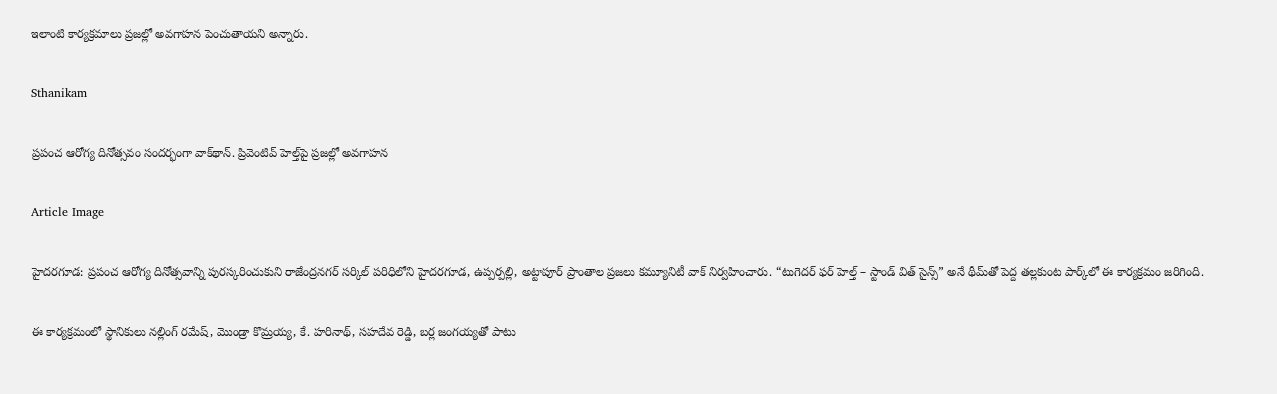ఇలాంటి కార్యక్రమాలు ప్రజల్లో అవగాహన పెంచుతాయని అన్నారు.

Sthanikam

ప్రపంచ ఆరోగ్య దినోత్సవం సందర్భంగా వాక్‌థాన్. ప్రివెంటివ్ హెల్త్‌పై ప్రజల్లో అవగాహన

Article Image

హైదరగూడ: ప్రపంచ ఆరోగ్య దినోత్సవాన్ని పురస్కరించుకుని రాజేంద్రనగర్ సర్కిల్ పరిధిలోని హైదరగూడ, ఉప్పర్పల్లి, అట్టాపూర్ ప్రాంతాల ప్రజలు కమ్యూనిటీ వాక్ నిర్వహించారు. “టుగెదర్ ఫర్ హెల్త్ – స్టాండ్ విత్ సైన్స్” అనే థీమ్‌తో పెద్ద తల్లకుంట పార్క్‌లో ఈ కార్యక్రమం జరిగింది.

ఈ కార్యక్రమంలో స్థానికులు నల్లింగ్ రమేష్, మొండ్రా కొమ్రయ్య, కే. హరినాథ్, సహదేవ రెడ్డి, బర్ల జంగయ్యతో పాటు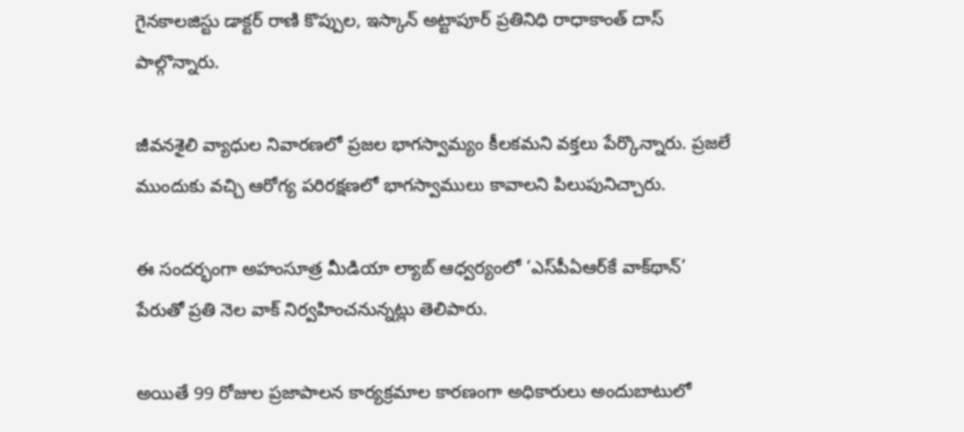గైనకాలజిస్టు డాక్టర్ రాణి కొప్పుల, ఇస్కాన్ అట్టాపూర్ ప్రతినిధి రాధాకాంత్ దాస్ పాల్గొన్నారు.

జీవనశైలి వ్యాధుల నివారణలో ప్రజల భాగస్వామ్యం కీలకమని వక్తలు పేర్కొన్నారు. ప్రజలే ముందుకు వచ్చి ఆరోగ్య పరిరక్షణలో భాగస్వాములు కావాలని పిలుపునిచ్చారు.

ఈ సందర్భంగా అహంసూత్ర మీడియా ల్యాబ్ ఆధ్వర్యంలో ‘ఎస్‌పీఏఆర్‌కే వాక్‌థాన్’ పేరుతో ప్రతి నెల వాక్ నిర్వహించనున్నట్లు తెలిపారు.

అయితే 99 రోజుల ప్రజాపాలన కార్యక్రమాల కారణంగా అధికారులు అందుబాటులో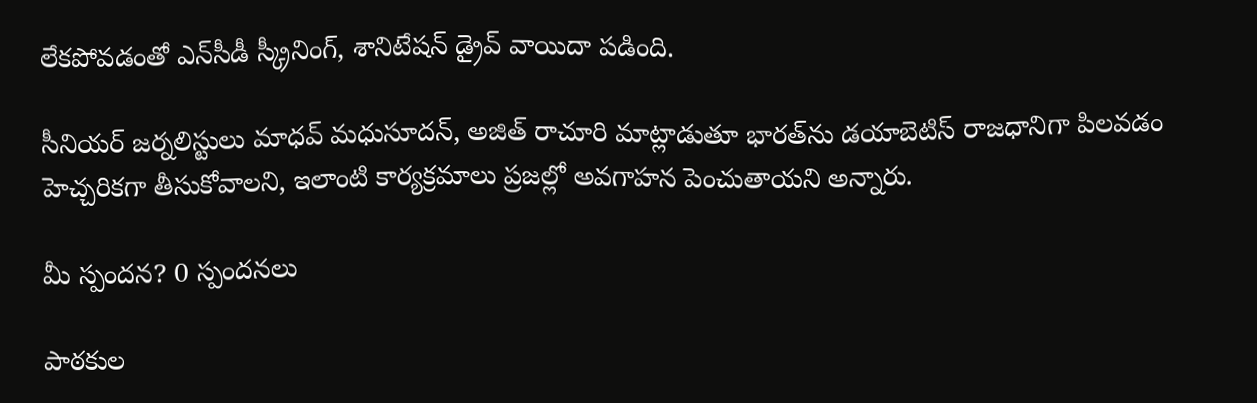లేకపోవడంతో ఎన్‌సీడీ స్క్రీనింగ్, శానిటేషన్ డ్రైవ్ వాయిదా పడింది.

సీనియర్ జర్నలిస్టులు మాధవ్ మధుసూదన్, అజిత్ రాచూరి మాట్లాడుతూ భారత్‌ను డయాబెటిస్ రాజధానిగా పిలవడం హెచ్చరికగా తీసుకోవాలని, ఇలాంటి కార్యక్రమాలు ప్రజల్లో అవగాహన పెంచుతాయని అన్నారు.

మీ స్పందన? 0 స్పందనలు

పాఠకుల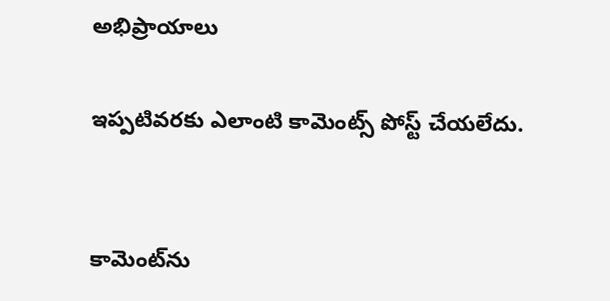అభిప్రాయాలు

ఇప్పటివరకు ఎలాంటి కామెంట్స్ పోస్ట్ చేయలేదు.


కామెంట్‌ను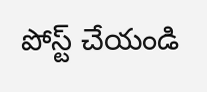పోస్ట్ చేయండి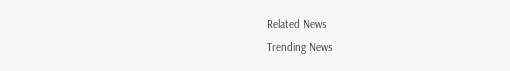Related News
Trending News